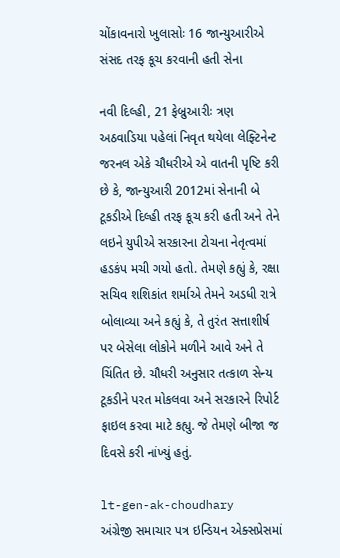ચોંકાવનારો ખુલાસોઃ 16 જાન્યુઆરીએ સંસદ તરફ કૂચ કરવાની હતી સેના

નવી દિલ્હી, 21 ફેબ્રુઆરીઃ ત્રણ અઠવાડિયા પહેલાં નિવૃત થયેલા લેફ્ટિનેન્ટ જરનલ એકે ચૌધરીએ એ વાતની પૃષ્ટિ કરી છે કે, જાન્યુઆરી 2012માં સેનાની બે ટૂકડીએ દિલ્હી તરફ કૂચ કરી હતી અને તેને લઇને યુપીએ સરકારના ટોચના નેતૃત્વમાં હડકંપ મચી ગયો હતો. તેમણે કહ્યું કે, રક્ષા સચિવ શશિકાંત શર્માએ તેમને અડધી રાત્રે બોલાવ્યા અને કહ્યું કે, તે તુરંત સત્તાશીર્ષ પર બેસેલા લોકોને મળીને આવે અને તે ચિંતિત છે. ચૌધરી અનુસાર તત્કાળ સેન્ય ટૂકડીને પરત મોકલવા અને સરકારને રિપોર્ટ ફાઇલ કરવા માટે કહ્યુ. જે તેમણે બીજા જ દિવસે કરી નાંખ્યું હતું.

lt-gen-ak-choudhary
અંગ્રેજી સમાચાર પત્ર ઇન્ડિયન એક્સપ્રેસમાં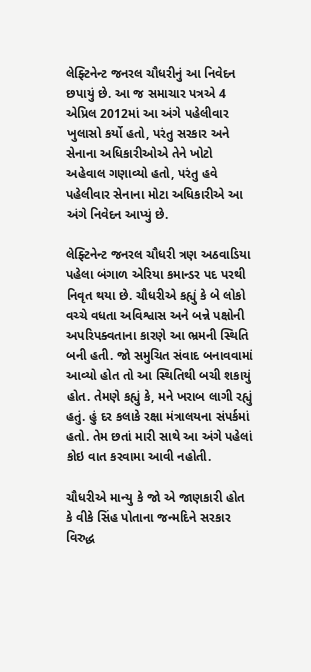લેફ્ટિનેન્ટ જનરલ ચૌધરીનું આ નિવેદન છપાયું છે. આ જ સમાચાર પત્રએ 4 એપ્રિલ 2012માં આ અંગે પહેલીવાર ખુલાસો કર્યો હતો, પરંતુ સરકાર અને સેનાના અધિકારીઓએ તેને ખોટો અહેવાલ ગણાવ્યો હતો, પરંતુ હવે પહેલીવાર સેનાના મોટા અધિકારીએ આ અંગે નિવેદન આપ્યું છે.

લેફ્ટિનેન્ટ જનરલ ચૌધરી ત્રણ અઠવાડિયા પહેલા બંગાળ એરિયા કમાન્ડર પદ પરથી નિવૃત થયા છે. ચૌધરીએ કહ્યું કે બે લોકો વચ્ચે વધતા અવિશ્વાસ અને બન્ને પક્ષોની અપરિપક્વતાના કારણે આ ભ્રમની સ્થિતિ બની હતી. જો સમુચિત સંવાદ બનાવવામાં આવ્યો હોત તો આ સ્થિતિથી બચી શકાયું હોત. તેમણે કહ્યું કે, મને ખરાબ લાગી રહ્યું હતું. હું દર કલાકે રક્ષા મંત્રાલયના સંપર્કમાં હતો. તેમ છતાં મારી સાથે આ અંગે પહેલાં કોઇ વાત કરવામા આવી નહોતી.

ચૌધરીએ માન્યુ કે જો એ જાણકારી હોત કે વીકે સિંહ પોતાના જન્મદિને સરકાર વિરુદ્ધ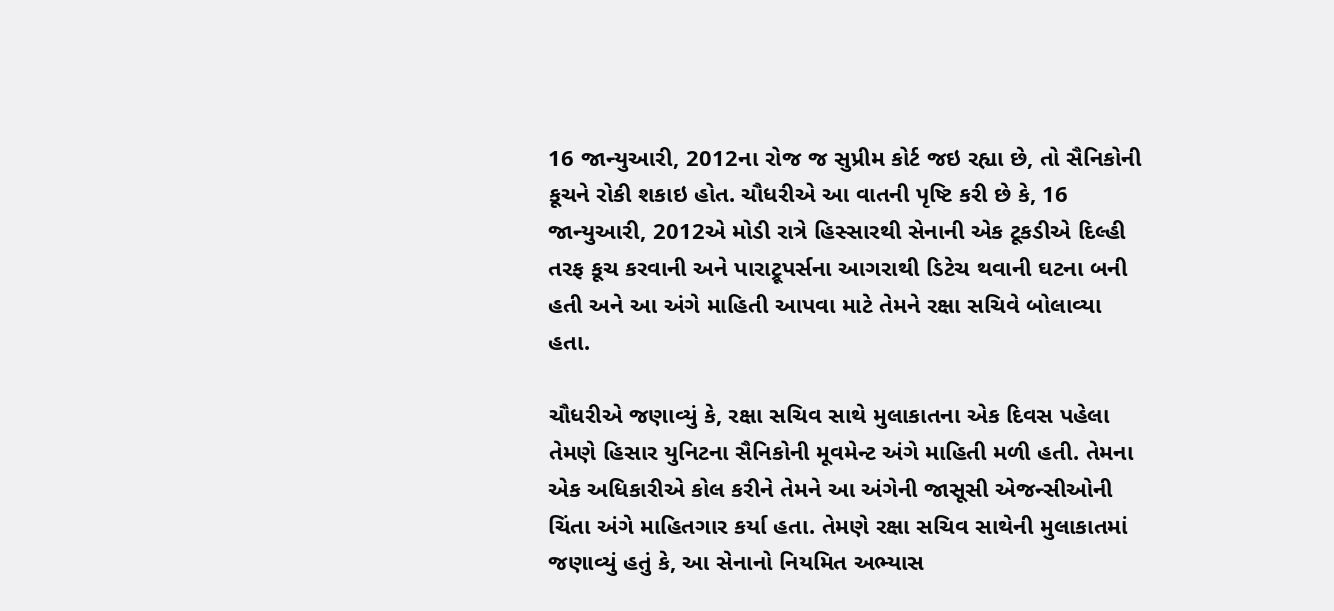16 જાન્યુઆરી, 2012ના રોજ જ સુપ્રીમ કોર્ટ જઇ રહ્યા છે, તો સૈનિકોની કૂચને રોકી શકાઇ હોત. ચૌધરીએ આ વાતની પૃષ્ટિ કરી છે કે, 16 જાન્યુઆરી, 2012એ મોડી રાત્રે હિસ્સારથી સેનાની એક ટૂકડીએ દિલ્હી તરફ કૂચ કરવાની અને પારાટ્રૂપર્સના આગરાથી ડિટેચ થવાની ઘટના બની હતી અને આ અંગે માહિતી આપવા માટે તેમને રક્ષા સચિવે બોલાવ્યા હતા.

ચૌધરીએ જણાવ્યું કે, રક્ષા સચિવ સાથે મુલાકાતના એક દિવસ પહેલા તેમણે હિસાર યુનિટના સૈનિકોની મૂવમેન્ટ અંગે માહિતી મળી હતી. તેમના એક અધિકારીએ કોલ કરીને તેમને આ અંગેની જાસૂસી એજન્સીઓની ચિંતા અંગે માહિતગાર કર્યા હતા. તેમણે રક્ષા સચિવ સાથેની મુલાકાતમાં જણાવ્યું હતું કે, આ સેનાનો નિયમિત અભ્યાસ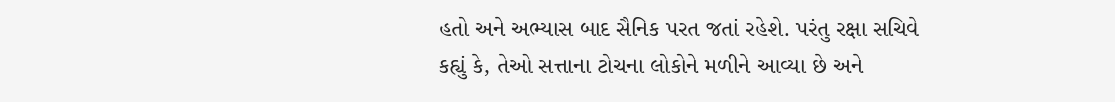હતો અને અભ્યાસ બાદ સૈનિક પરત જતાં રહેશે. પરંતુ રક્ષા સચિવે કહ્યું કે, તેઓ સત્તાના ટોચના લોકોને મળીને આવ્યા છે અને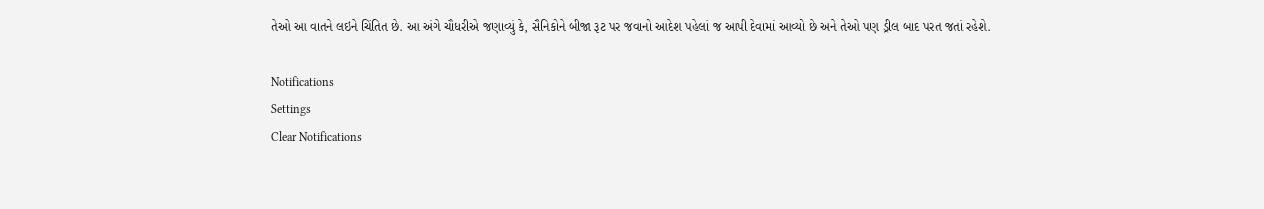તેઓ આ વાતને લઇને ચિંતિત છે. આ અંગે ચૌધરીએ જણાવ્યું કે, સૈનિકોને બીજા રૂટ પર જવાનો આદેશ પહેલાં જ આપી દેવામાં આવ્યો છે અને તેઓ પણ ડ્રીલ બાદ પરત જતાં રહેશે.

Notifications
Settings
Clear Notifications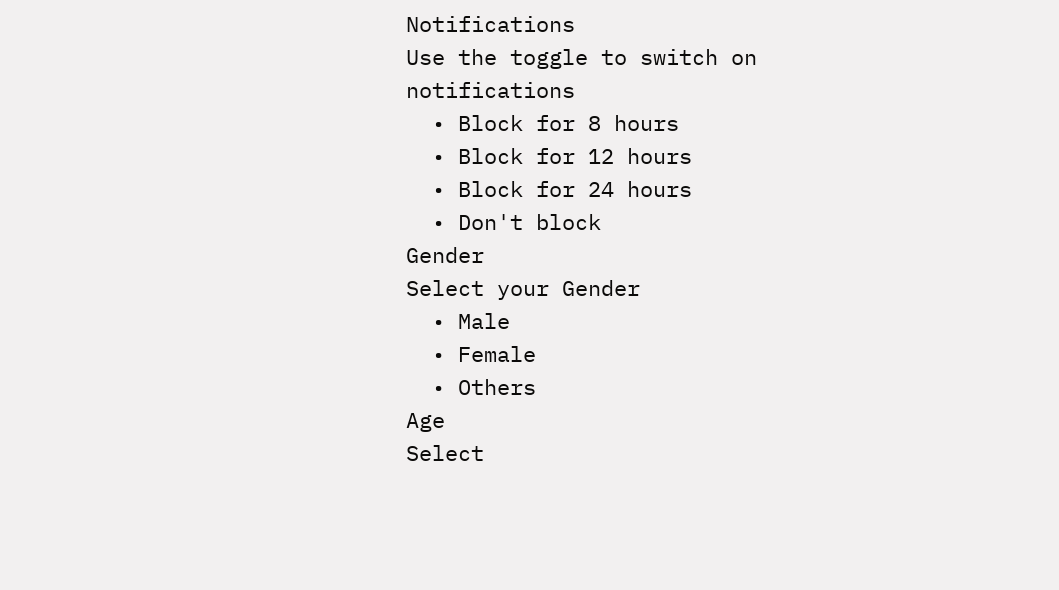Notifications
Use the toggle to switch on notifications
  • Block for 8 hours
  • Block for 12 hours
  • Block for 24 hours
  • Don't block
Gender
Select your Gender
  • Male
  • Female
  • Others
Age
Select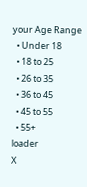your Age Range
  • Under 18
  • 18 to 25
  • 26 to 35
  • 36 to 45
  • 45 to 55
  • 55+
loader
X